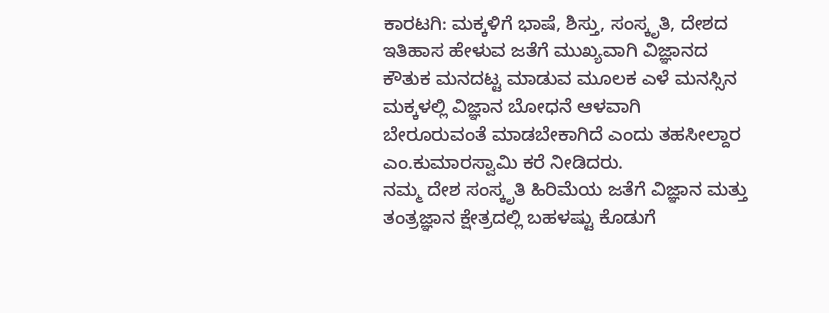ಕಾರಟಗಿ: ಮಕ್ಕಳಿಗೆ ಭಾಷೆ, ಶಿಸ್ತು, ಸಂಸ್ಕೃತಿ, ದೇಶದ ಇತಿಹಾಸ ಹೇಳುವ ಜತೆಗೆ ಮುಖ್ಯವಾಗಿ ವಿಜ್ಞಾನದ ಕೌತುಕ ಮನದಟ್ಟ ಮಾಡುವ ಮೂಲಕ ಎಳೆ ಮನಸ್ಸಿನ ಮಕ್ಕಳಲ್ಲಿ ವಿಜ್ಞಾನ ಬೋಧನೆ ಆಳವಾಗಿ ಬೇರೂರುವಂತೆ ಮಾಡಬೇಕಾಗಿದೆ ಎಂದು ತಹಸೀಲ್ದಾರ ಎಂ.ಕುಮಾರಸ್ವಾಮಿ ಕರೆ ನೀಡಿದರು.
ನಮ್ಮ ದೇಶ ಸಂಸ್ಕೃತಿ ಹಿರಿಮೆಯ ಜತೆಗೆ ವಿಜ್ಞಾನ ಮತ್ತು ತಂತ್ರಜ್ಞಾನ ಕ್ಷೇತ್ರದಲ್ಲಿ ಬಹಳಷ್ಟು ಕೊಡುಗೆ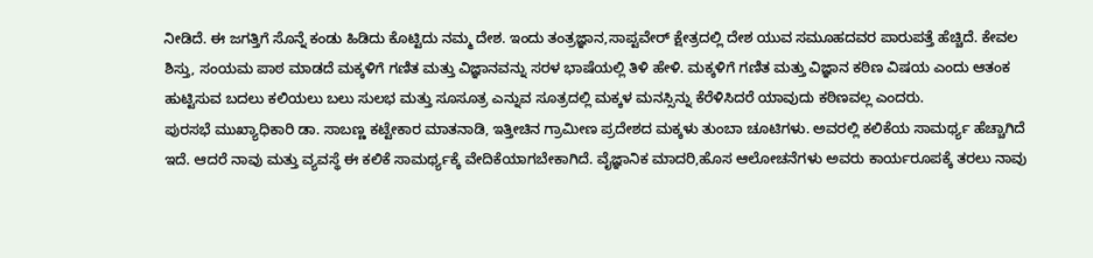ನೀಡಿದೆ. ಈ ಜಗತ್ತಿಗೆ ಸೊನ್ನೆ ಕಂಡು ಹಿಡಿದು ಕೊಟ್ಟಿದು ನಮ್ಮ ದೇಶ. ಇಂದು ತಂತ್ರಜ್ಞಾನ,ಸಾಪ್ಟವೇರ್ ಕ್ಷೇತ್ರದಲ್ಲಿ ದೇಶ ಯುವ ಸಮೂಹದವರ ಪಾರುಪತ್ತೆ ಹೆಚ್ಚಿದೆ. ಕೇವಲ ಶಿಸ್ತು, ಸಂಯಮ ಪಾಠ ಮಾಡದೆ ಮಕ್ಕಳಿಗೆ ಗಣಿತ ಮತ್ತು ವಿಜ್ಞಾನವನ್ನು ಸರಳ ಭಾಷೆಯಲ್ಲಿ ತಿಳಿ ಹೇಳಿ. ಮಕ್ಕಳಿಗೆ ಗಣಿತ ಮತ್ತು ವಿಜ್ಞಾನ ಕಠಿಣ ವಿಷಯ ಎಂದು ಆತಂಕ ಹುಟ್ಟಿಸುವ ಬದಲು ಕಲಿಯಲು ಬಲು ಸುಲಭ ಮತ್ತು ಸೂಸೂತ್ರ ಎನ್ನುವ ಸೂತ್ರದಲ್ಲಿ ಮಕ್ಕಳ ಮನಸ್ಸಿನ್ನು ಕೆರೆಳಿಸಿದರೆ ಯಾವುದು ಕಠಿಣವಲ್ಲ ಎಂದರು.
ಪುರಸಭೆ ಮುಖ್ಯಾಧಿಕಾರಿ ಡಾ. ಸಾಬಣ್ಣ ಕಟ್ಟೇಕಾರ ಮಾತನಾಡಿ, ಇತ್ತೀಚಿನ ಗ್ರಾಮೀಣ ಪ್ರದೇಶದ ಮಕ್ಕಳು ತುಂಬಾ ಚೂಟಿಗಳು. ಅವರಲ್ಲಿ ಕಲಿಕೆಯ ಸಾಮರ್ಥ್ಯ ಹೆಚ್ಚಾಗಿದೆ ಇದೆ. ಆದರೆ ನಾವು ಮತ್ತು ವ್ಯವಸ್ಥೆ ಈ ಕಲಿಕೆ ಸಾಮರ್ಥ್ಯಕ್ಕೆ ವೇದಿಕೆಯಾಗಬೇಕಾಗಿದೆ. ವೈಜ್ಞಾನಿಕ ಮಾದರಿ,ಹೊಸ ಆಲೋಚನೆಗಳು ಅವರು ಕಾರ್ಯರೂಪಕ್ಕೆ ತರಲು ನಾವು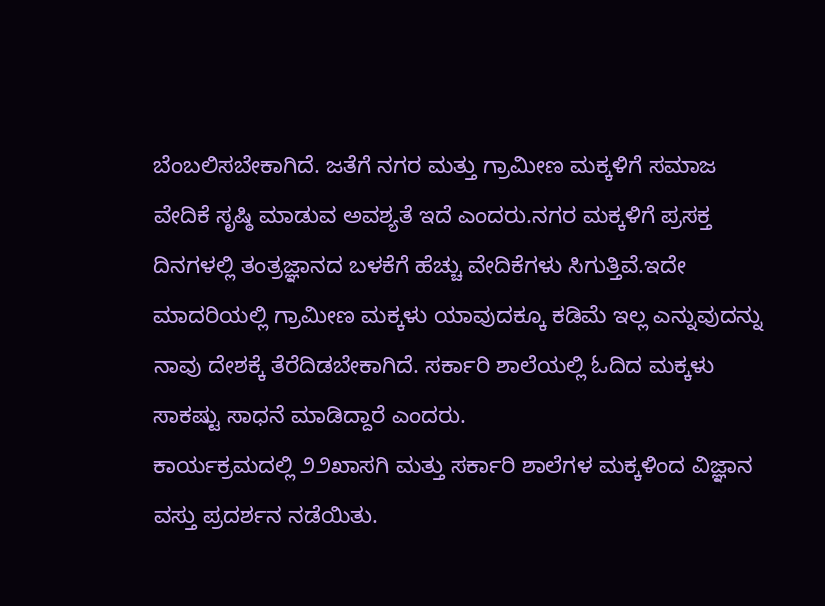ಬೆಂಬಲಿಸಬೇಕಾಗಿದೆ. ಜತೆಗೆ ನಗರ ಮತ್ತು ಗ್ರಾಮೀಣ ಮಕ್ಕಳಿಗೆ ಸಮಾಜ ವೇದಿಕೆ ಸೃಷ್ಠಿ ಮಾಡುವ ಅವಶ್ಯತೆ ಇದೆ ಎಂದರು.ನಗರ ಮಕ್ಕಳಿಗೆ ಪ್ರಸಕ್ತ ದಿನಗಳಲ್ಲಿ ತಂತ್ರಜ್ಞಾನದ ಬಳಕೆಗೆ ಹೆಚ್ಚು ವೇದಿಕೆಗಳು ಸಿಗುತ್ತಿವೆ.ಇದೇ ಮಾದರಿಯಲ್ಲಿ ಗ್ರಾಮೀಣ ಮಕ್ಕಳು ಯಾವುದಕ್ಕೂ ಕಡಿಮೆ ಇಲ್ಲ ಎನ್ನುವುದನ್ನು ನಾವು ದೇಶಕ್ಕೆ ತೆರೆದಿಡಬೇಕಾಗಿದೆ. ಸರ್ಕಾರಿ ಶಾಲೆಯಲ್ಲಿ ಓದಿದ ಮಕ್ಕಳು ಸಾಕಷ್ಟು ಸಾಧನೆ ಮಾಡಿದ್ದಾರೆ ಎಂದರು.
ಕಾರ್ಯಕ್ರಮದಲ್ಲಿ ೨೨ಖಾಸಗಿ ಮತ್ತು ಸರ್ಕಾರಿ ಶಾಲೆಗಳ ಮಕ್ಕಳಿಂದ ವಿಜ್ಞಾನ ವಸ್ತು ಪ್ರದರ್ಶನ ನಡೆಯಿತು.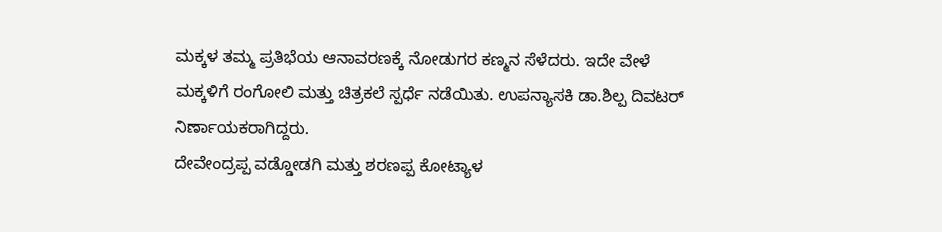ಮಕ್ಕಳ ತಮ್ಮ ಪ್ರತಿಭೆಯ ಆನಾವರಣಕ್ಕೆ ನೋಡುಗರ ಕಣ್ಮನ ಸೆಳೆದರು. ಇದೇ ವೇಳೆ ಮಕ್ಕಳಿಗೆ ರಂಗೋಲಿ ಮತ್ತು ಚಿತ್ರಕಲೆ ಸ್ಪರ್ಧೆ ನಡೆಯಿತು. ಉಪನ್ಯಾಸಕಿ ಡಾ.ಶಿಲ್ಪ ದಿವಟರ್ ನಿರ್ಣಾಯಕರಾಗಿದ್ದರು.
ದೇವೇಂದ್ರಪ್ಪ ವಡ್ಡೋಡಗಿ ಮತ್ತು ಶರಣಪ್ಪ ಕೋಟ್ಯಾಳ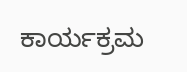ಕಾರ್ಯಕ್ರಮ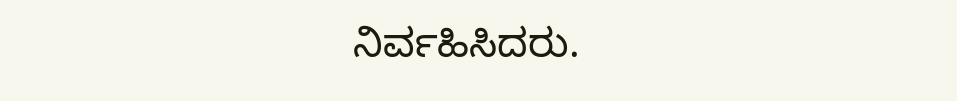ನಿರ್ವಹಿಸಿದರು.